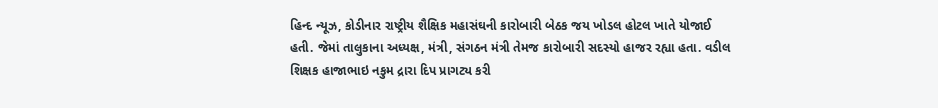હિન્દ ન્યૂઝ, કોડીનાર રાષ્ટ્રીય શૈક્ષિક મહાસંઘની કારોબારી બેઠક જય ખોડલ હોટલ ખાતે યોજાઈ હતી. જેમાં તાલુકાના અધ્યક્ષ, મંત્રી, સંગઠન મંત્રી તેમજ કારોબારી સદસ્યો હાજર રહ્યા હતા. વડીલ શિક્ષક હાજાભાઇ નકુમ દ્રારા દિપ પ્રાગટ્ય કરી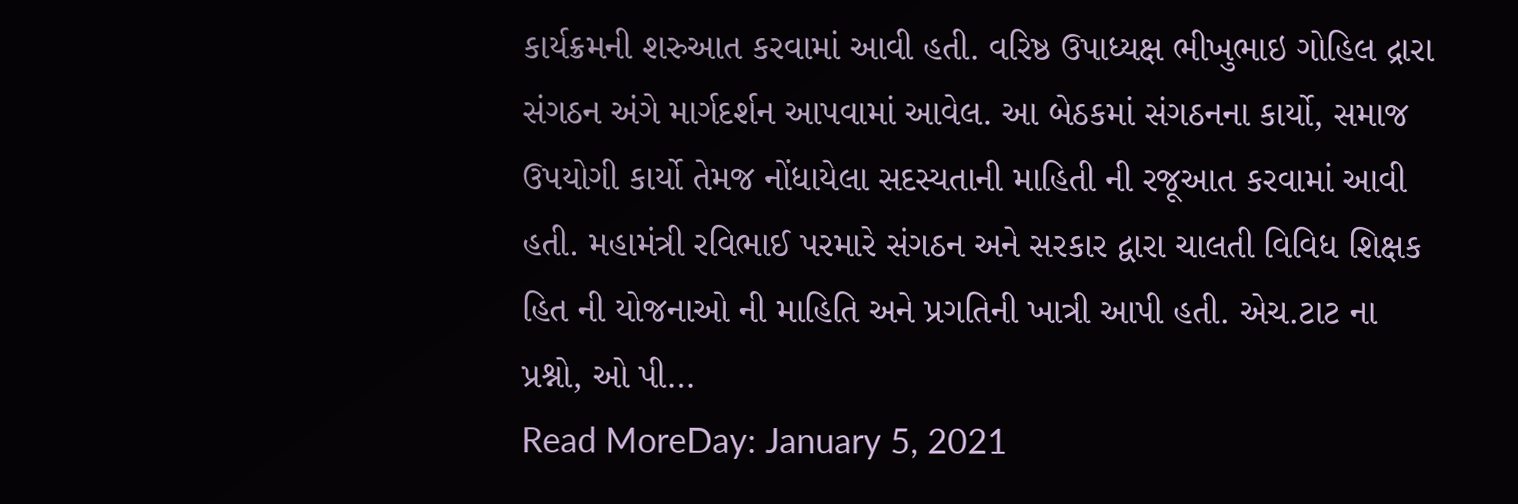કાર્યક્રમની શરુઆત કરવામાં આવી હતી. વરિષ્ઠ ઉપાધ્યક્ષ ભીખુભાઇ ગોહિલ દ્રારા સંગઠન અંગે માર્ગદર્શન આપવામાં આવેલ. આ બેઠકમાં સંગઠનના કાર્યો, સમાજ ઉપયોગી કાર્યો તેમજ નોંધાયેલા સદસ્યતાની માહિતી ની રજૂઆત કરવામાં આવી હતી. મહામંત્રી રવિભાઈ પરમારે સંગઠન અને સરકાર દ્વારા ચાલતી વિવિધ શિક્ષક હિત ની યોજનાઓ ની માહિતિ અને પ્રગતિની ખાત્રી આપી હતી. એચ.ટાટ ના પ્રશ્નો, ઓ પી…
Read MoreDay: January 5, 2021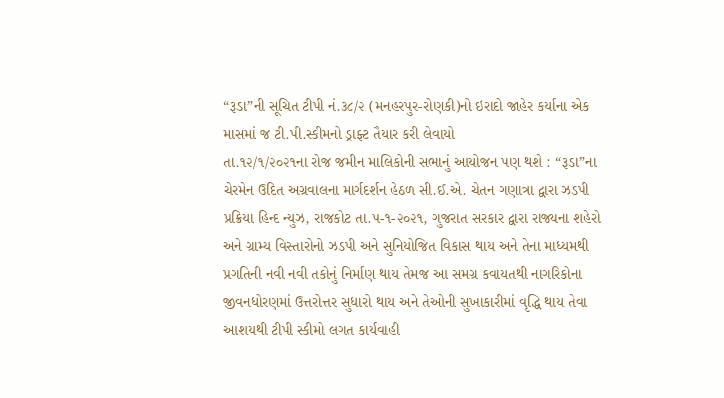“રૂડા”ની સૂચિત ટીપી નં.૩૮/૨ (મનહરપુર-રોણકી)નો ઇરાદો જાહેર કર્યાના એક માસમાં જ ટી.પી.સ્કીમનો ડ્રાફ્ટ તૈયાર કરી લેવાયો
તા.૧૨/૧/૨૦૨૧ના રોજ જમીન માલિકોની સભાનું આયોજન પણ થશે : “રૂડા”ના ચેરમેન ઉદિત અગ્રવાલના માર્ગદર્શન હેઠળ સી.ઈ.એ. ચેતન ગણાત્રા દ્વારા ઝડપી પ્રક્રિયા હિન્દ ન્યુઝ, રાજકોટ તા.૫-૧-૨૦૨૧, ગુજરાત સરકાર દ્વારા રાજ્યના શહેરો અને ગ્રામ્ય વિસ્તારોનો ઝડપી અને સુનિયોજિત વિકાસ થાય અને તેના માધ્યમથી પ્રગતિની નવી નવી તકોનું નિર્માણ થાય તેમજ આ સમગ્ર કવાયતથી નાગરિકોના જીવનધોરણમાં ઉત્તરોત્તર સુધારો થાય અને તેઓની સુખાકારીમાં વૃદ્ધિ થાય તેવા આશયથી ટીપી સ્કીમો લગત કાર્યવાહી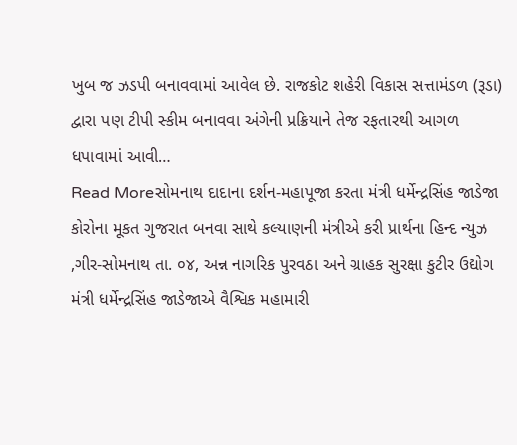ખુબ જ ઝડપી બનાવવામાં આવેલ છે. રાજકોટ શહેરી વિકાસ સત્તામંડળ (રૂડા) દ્વારા પણ ટીપી સ્કીમ બનાવવા અંગેની પ્રક્રિયાને તેજ રફતારથી આગળ ધપાવામાં આવી…
Read Moreસોમનાથ દાદાના દર્શન-મહાપૂજા કરતા મંત્રી ધર્મેન્દ્રસિંહ જાડેજા
કોરોના મૂકત ગુજરાત બનવા સાથે કલ્યાણની મંત્રીએ કરી પ્રાર્થના હિન્દ ન્યુઝ ,ગીર-સોમનાથ તા. ૦૪, અન્ન નાગરિક પુરવઠા અને ગ્રાહક સુરક્ષા કુટીર ઉદ્યોગ મંત્રી ધર્મેન્દ્રસિંહ જાડેજાએ વૈશ્વિક મહામારી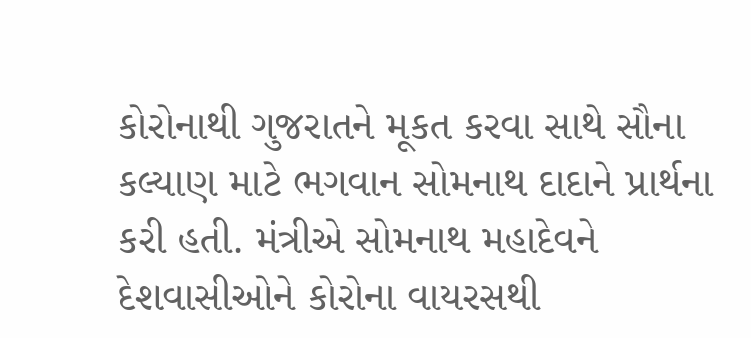કોરોનાથી ગુજરાતને મૂકત કરવા સાથે સૌના કલ્યાણ માટે ભગવાન સોમનાથ દાદાને પ્રાર્થના કરી હતી. મંત્રીએ સોમનાથ મહાદેવને દેશવાસીઓને કોરોના વાયરસથી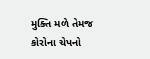મુક્તિ મળે તેમજ કોરોના ચેપનો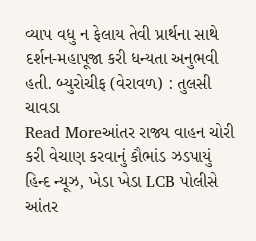વ્યાપ વધુ ન ફેલાય તેવી પ્રાર્થના સાથે દર્શન-મહાપૂજા કરી ધન્યતા અનુભવી હતી. બ્યુરોચીફ (વેરાવળ) : તુલસી ચાવડા
Read Moreઆંતર રાજ્ય વાહન ચોરી કરી વેચાણ કરવાનું કૌભાંડ ઝડપાયું
હિન્દ ન્યૂઝ, ખેડા ખેડા LCB પોલીસે આંતર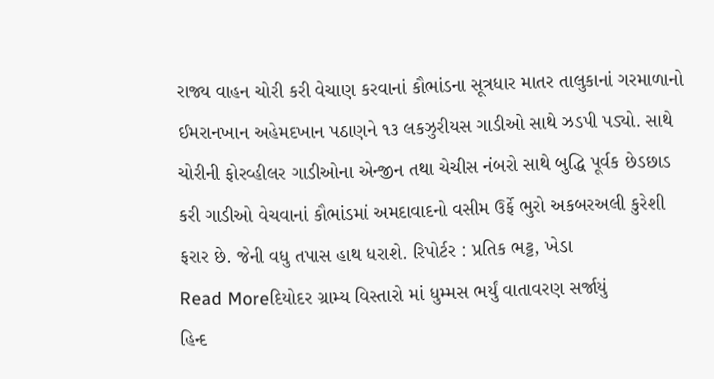રાજ્ય વાહન ચોરી કરી વેચાણ કરવાનાં કૌભાંડના સૂત્રધાર માતર તાલુકાનાં ગરમાળાનો ઈમરાનખાન અહેમદખાન પઠાણને ૧૩ લકઝુરીયસ ગાડીઓ સાથે ઝડપી પડ્યો. સાથે ચોરીની ફોરવ્હીલર ગાડીઓના એન્જીન તથા ચેચીસ નંબરો સાથે બુદ્ધિ પૂર્વક છેડછાડ કરી ગાડીઓ વેચવાનાં કૌભાંડમાં અમદાવાદનો વસીમ ઉર્ફે ભુરો અકબરઅલી કુરેશી ફરાર છે. જેની વધુ તપાસ હાથ ધરાશે. રિપોર્ટર : પ્રતિક ભટ્ટ, ખેડા
Read Moreદિયોદર ગ્રામ્ય વિસ્તારો માં ધુમ્મસ ભર્યું વાતાવરણ સર્જાયું
હિન્દ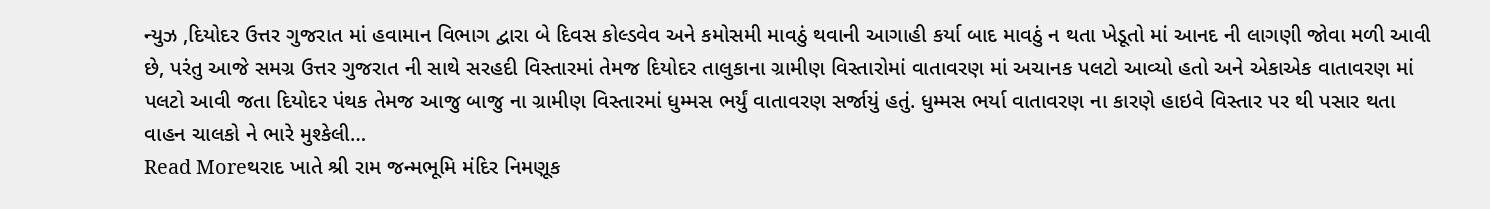ન્યુઝ ,દિયોદર ઉત્તર ગુજરાત માં હવામાન વિભાગ દ્વારા બે દિવસ કોલ્ડવેવ અને કમોસમી માવઠું થવાની આગાહી કર્યા બાદ માવઠું ન થતા ખેડૂતો માં આનદ ની લાગણી જોવા મળી આવી છે, પરંતુ આજે સમગ્ર ઉત્તર ગુજરાત ની સાથે સરહદી વિસ્તારમાં તેમજ દિયોદર તાલુકાના ગ્રામીણ વિસ્તારોમાં વાતાવરણ માં અચાનક પલટો આવ્યો હતો અને એકાએક વાતાવરણ માં પલટો આવી જતા દિયોદર પંથક તેમજ આજુ બાજુ ના ગ્રામીણ વિસ્તારમાં ધુમ્મસ ભર્યું વાતાવરણ સર્જાયું હતું. ધુમ્મસ ભર્યા વાતાવરણ ના કારણે હાઇવે વિસ્તાર પર થી પસાર થતા વાહન ચાલકો ને ભારે મુશ્કેલી…
Read Moreથરાદ ખાતે શ્રી રામ જન્મભૂમિ મંદિર નિમણૂક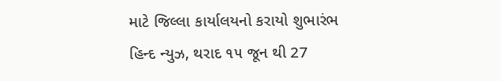માટે જિલ્લા કાર્યાલયનો કરાયો શુભારંભ
હિન્દ ન્યુઝ, થરાદ ૧૫ જૂન થી 27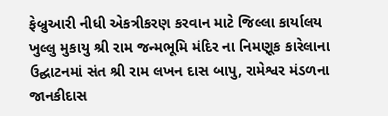ફેબ્રુઆરી નીધી એકત્રીકરણ કરવાન માટે જિલ્લા કાર્યાલય ખુલ્લુ મુકાયુ શ્રી રામ જન્મભૂમિ મંદિર ના નિમણૂક કારેલાના ઉદ્ઘાટનમાં સંત શ્રી રામ લખન દાસ બાપુ, રામેશ્વર મંડળના જાનકીદાસ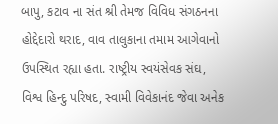બાપુ, કટાવ ના સંત શ્રી તેમજ વિવિધ સંગઠનના હોદ્દેદારો થરાદ, વાવ તાલુકાના તમામ આગેવાનો ઉપસ્થિત રહ્યા હતા. રાષ્ટ્રીય સ્વયંસેવક સંઘ, વિશ્વ હિન્દુ પરિષદ, સ્વામી વિવેકાનંદ જેવા અનેક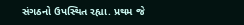સંગઠનો ઉપસ્થિત રહ્યા. પ્રથમ જે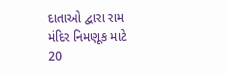દાતાઓ દ્વારા રામ મંદિર નિમણૂક માટે 20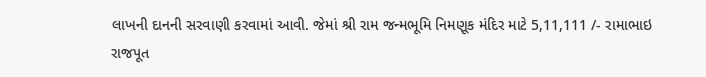લાખની દાનની સરવાણી કરવામાં આવી. જેમાં શ્રી રામ જન્મભૂમિ નિમણૂક મંદિર માટે 5,11,111 /- રામાભાઇ રાજપૂત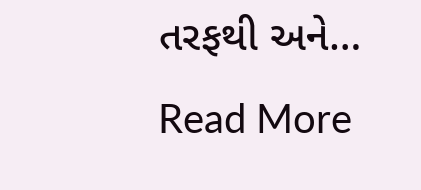તરફથી અને…
Read More